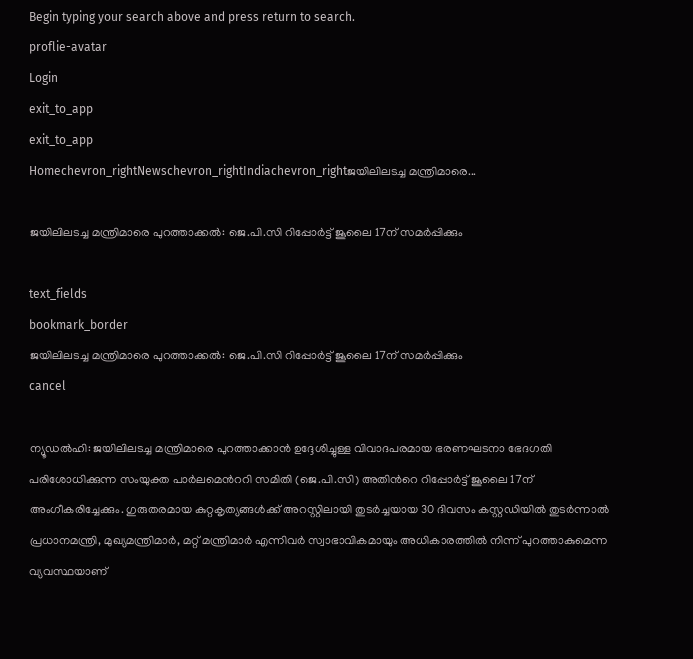Begin typing your search above and press return to search.
proflie-avatar
Login
exit_to_app
exit_to_app
Homechevron_rightNewschevron_rightIndiachevron_rightജയിലിലടച്ച മന്ത്രിമാരെ...

ജയിലിലടച്ച മന്ത്രിമാരെ പുറത്താക്കൽ: ജെ.പി.സി റിപ്പോർട്ട് ജൂലൈ 17ന് സമർപ്പിക്കും

text_fields
bookmark_border
ജയിലിലടച്ച മന്ത്രിമാരെ പുറത്താക്കൽ: ജെ.പി.സി റിപ്പോർട്ട് ജൂലൈ 17ന് സമർപ്പിക്കും
cancel

ന്യൂഡൽഹി: ജയിലിലടച്ച മന്ത്രിമാരെ പുറത്താക്കാൻ ഉദ്ദേശിച്ചുള്ള വിവാദപരമായ ഭരണഘടനാ ഭേദഗതി പരിശോധിക്കുന്ന സംയുക്ത പാർലമെന്‍ററി സമിതി (ജെ.പി.സി) അതിന്‍റെ റിപ്പോർട്ട് ജൂലൈ 17ന് അംഗീകരിച്ചേക്കും. ഗുരുതരമായ കുറ്റകൃത്യങ്ങൾക്ക് അറസ്റ്റിലായി തുടർച്ചയായ 30 ദിവസം കസ്റ്റഡിയിൽ തുടർന്നാൽ പ്രധാനമന്ത്രി, മുഖ്യമന്ത്രിമാർ, മറ്റ് മന്ത്രിമാർ എന്നിവർ സ്വാഭാവികമായും അധികാരത്തിൽ നിന്ന് പുറത്താകുമെന്ന വ്യവസ്ഥയാണ്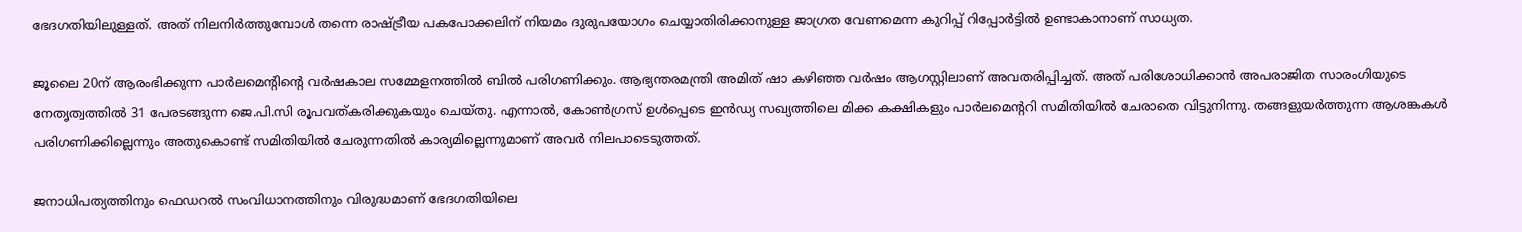ഭേദഗതിയിലുള്ളത്. അത് നിലനിർത്തുമ്പോൾ തന്നെ രാഷ്‍ട്രീയ പകപോക്കലിന് നിയമം ദുരുപയോഗം ചെയ്യാതിരിക്കാനുള്ള ജാഗ്രത വേണമെന്ന കുറിപ്പ് റിപ്പോർട്ടിൽ ഉണ്ടാകാനാണ് സാധ്യത.

ജൂലൈ 20ന് ആരംഭിക്കുന്ന പാർലമെന്‍റിന്‍റെ വർഷകാല സമ്മേളനത്തിൽ ബിൽ പരിഗണിക്കും. ആഭ്യന്തരമന്ത്രി അമിത് ഷാ കഴിഞ്ഞ വർഷം ആഗസ്റ്റിലാണ് അവതരിപ്പിച്ചത്. അത് പരിശോധിക്കാൻ അപരാജിത സാരംഗിയുടെ നേതൃത്വത്തിൽ 31 പേരടങ്ങുന്ന ജെ.പി.സി രൂപവത്കരിക്കുകയും ചെയ്തു. എന്നാൽ, കോൺഗ്രസ് ഉൾപ്പെടെ ഇൻഡ്യ സഖ്യത്തിലെ മിക്ക കക്ഷികളും പാർലമെന്‍ററി സമിതിയിൽ ചേരാതെ വിട്ടുനിന്നു. തങ്ങളുയർത്തുന്ന ആശങ്കകൾ പരിഗണിക്കില്ലെന്നും അതുകൊണ്ട് സമിതിയിൽ ചേരുന്നതിൽ കാര്യമില്ലെന്നുമാണ് അവർ നിലപാടെടുത്തത്.

ജനാധിപത്യത്തിനും ഫെഡറൽ സംവിധാനത്തിനും വിരുദ്ധമാണ് ഭേദഗതിയിലെ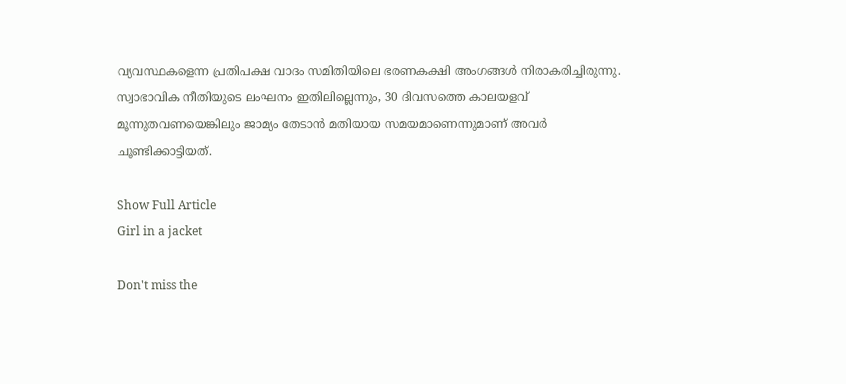വ്യവസ്ഥകളെന്ന പ്രതിപക്ഷ വാദം സമിതിയിലെ ഭരണകക്ഷി അംഗങ്ങൾ നിരാകരിച്ചിരുന്നു. സ്വാഭാവിക നീതിയുടെ ലംഘനം ഇതിലില്ലെന്നും, 30 ദിവസത്തെ കാലയളവ് മൂന്നുതവണയെങ്കിലും ജാമ്യം തേടാൻ മതിയായ സമയമാണെന്നുമാണ് അവർ ചൂണ്ടിക്കാട്ടിയത്.

Show Full Article
Girl in a jacket

Don't miss the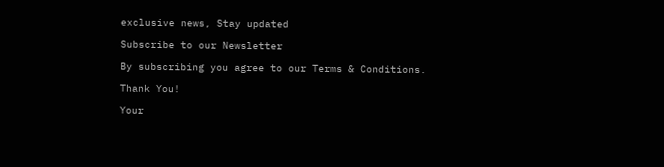exclusive news, Stay updated

Subscribe to our Newsletter

By subscribing you agree to our Terms & Conditions.

Thank You!

Your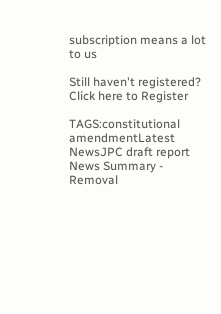subscription means a lot to us

Still haven't registered? Click here to Register

TAGS:constitutional amendmentLatest NewsJPC draft report
News Summary - Removal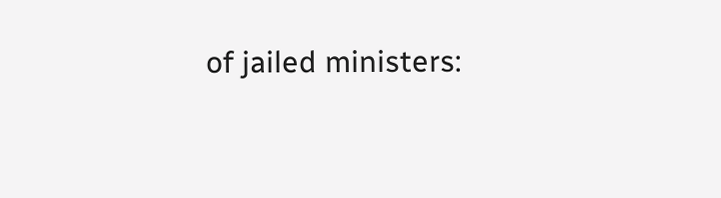of jailed ministers: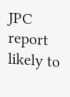JPC report likely to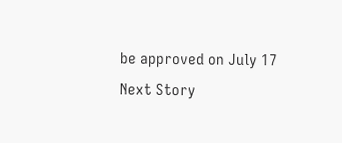be approved on July 17
Next Story